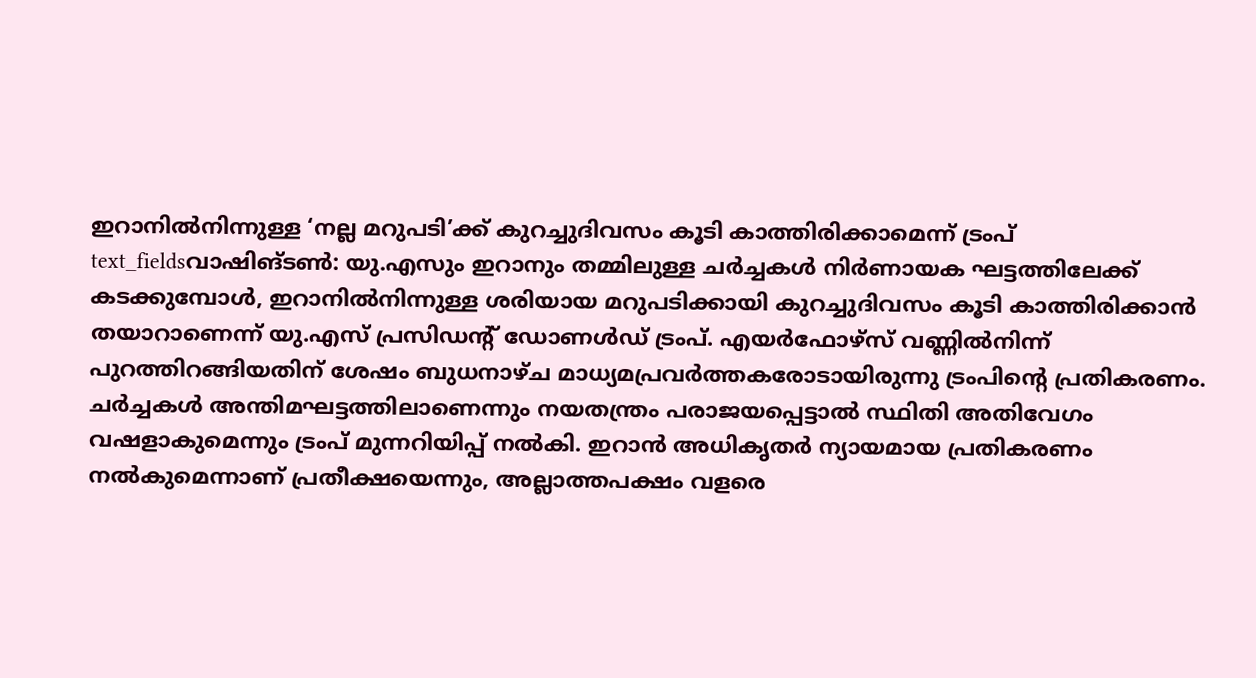ഇറാനിൽനിന്നുള്ള ‘നല്ല മറുപടി’ക്ക് കുറച്ചുദിവസം കൂടി കാത്തിരിക്കാമെന്ന് ട്രംപ്
text_fieldsവാഷിങ്ടൺ: യു.എസും ഇറാനും തമ്മിലുള്ള ചർച്ചകൾ നിർണായക ഘട്ടത്തിലേക്ക് കടക്കുമ്പോൾ, ഇറാനിൽനിന്നുള്ള ശരിയായ മറുപടിക്കായി കുറച്ചുദിവസം കൂടി കാത്തിരിക്കാൻ തയാറാണെന്ന് യു.എസ് പ്രസിഡന്റ് ഡോണൾഡ് ട്രംപ്. എയർഫോഴ്സ് വണ്ണിൽനിന്ന് പുറത്തിറങ്ങിയതിന് ശേഷം ബുധനാഴ്ച മാധ്യമപ്രവർത്തകരോടായിരുന്നു ട്രംപിന്റെ പ്രതികരണം.
ചർച്ചകൾ അന്തിമഘട്ടത്തിലാണെന്നും നയതന്ത്രം പരാജയപ്പെട്ടാൽ സ്ഥിതി അതിവേഗം വഷളാകുമെന്നും ട്രംപ് മുന്നറിയിപ്പ് നൽകി. ഇറാൻ അധികൃതർ ന്യായമായ പ്രതികരണം നൽകുമെന്നാണ് പ്രതീക്ഷയെന്നും, അല്ലാത്തപക്ഷം വളരെ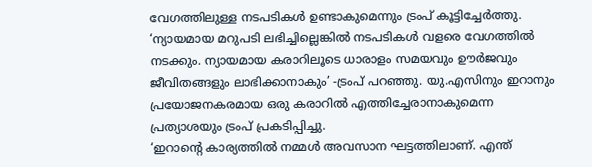വേഗത്തിലുള്ള നടപടികൾ ഉണ്ടാകുമെന്നും ട്രംപ് കൂട്ടിച്ചേർത്തു. ‘ന്യായമായ മറുപടി ലഭിച്ചില്ലെങ്കിൽ നടപടികൾ വളരെ വേഗത്തിൽ നടക്കും. ന്യായമായ കരാറിലൂടെ ധാരാളം സമയവും ഊർജവും ജീവിതങ്ങളും ലാഭിക്കാനാകും’ -ട്രംപ് പറഞ്ഞു. യു.എസിനും ഇറാനും പ്രയോജനകരമായ ഒരു കരാറിൽ എത്തിച്ചേരാനാകുമെന്ന പ്രത്യാശയും ട്രംപ് പ്രകടിപ്പിച്ചു.
‘ഇറാന്റെ കാര്യത്തിൽ നമ്മൾ അവസാന ഘട്ടത്തിലാണ്. എന്ത്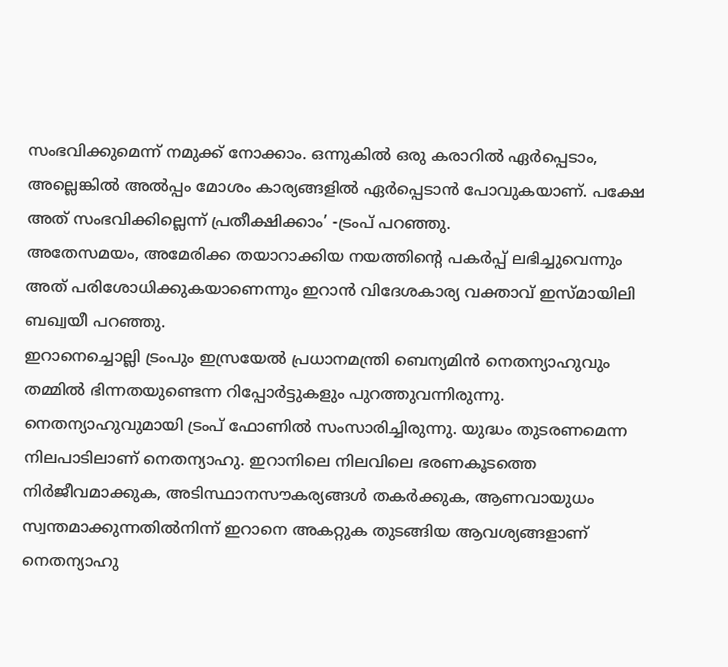സംഭവിക്കുമെന്ന് നമുക്ക് നോക്കാം. ഒന്നുകിൽ ഒരു കരാറിൽ ഏർപ്പെടാം, അല്ലെങ്കിൽ അൽപ്പം മോശം കാര്യങ്ങളിൽ ഏർപ്പെടാൻ പോവുകയാണ്. പക്ഷേ അത് സംഭവിക്കില്ലെന്ന് പ്രതീക്ഷിക്കാം’ -ട്രംപ് പറഞ്ഞു.
അതേസമയം, അമേരിക്ക തയാറാക്കിയ നയത്തിന്റെ പകർപ്പ് ലഭിച്ചുവെന്നും അത് പരിശോധിക്കുകയാണെന്നും ഇറാൻ വിദേശകാര്യ വക്താവ് ഇസ്മായിലി ബഖ്വയീ പറഞ്ഞു.
ഇറാനെച്ചൊല്ലി ട്രംപും ഇസ്രയേൽ പ്രധാനമന്ത്രി ബെന്യമിൻ നെതന്യാഹുവും തമ്മിൽ ഭിന്നതയുണ്ടെന്ന റിപ്പോർട്ടുകളും പുറത്തുവന്നിരുന്നു. നെതന്യാഹുവുമായി ട്രംപ് ഫോണിൽ സംസാരിച്ചിരുന്നു. യുദ്ധം തുടരണമെന്ന നിലപാടിലാണ് നെതന്യാഹു. ഇറാനിലെ നിലവിലെ ഭരണകൂടത്തെ നിർജീവമാക്കുക, അടിസ്ഥാനസൗകര്യങ്ങൾ തകർക്കുക, ആണവായുധം സ്വന്തമാക്കുന്നതിൽനിന്ന് ഇറാനെ അകറ്റുക തുടങ്ങിയ ആവശ്യങ്ങളാണ് നെതന്യാഹു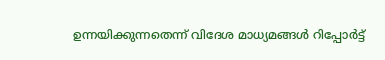ഉന്നയിക്കുന്നതെന്ന് വിദേശ മാധ്യമങ്ങൾ റിപ്പോർട്ട്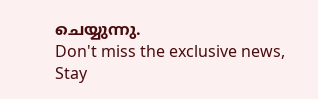ചെയ്യുന്നു.
Don't miss the exclusive news, Stay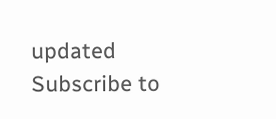updated
Subscribe to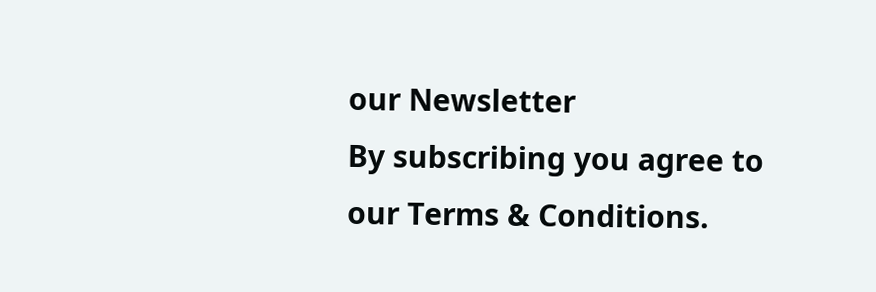our Newsletter
By subscribing you agree to our Terms & Conditions.